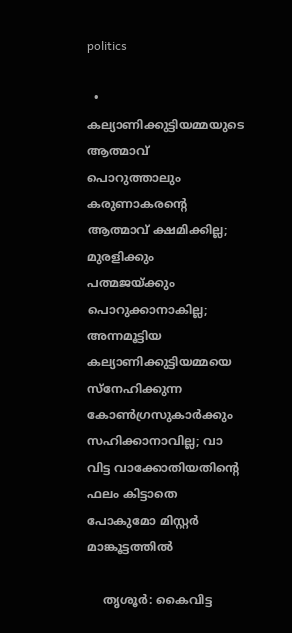politics

  • കല്യാണിക്കുട്ടിയമ്മയുടെ ആത്മാവ് പൊറുത്താലും കരുണാകരന്റെ ആത്മാവ് ക്ഷമിക്കില്ല; മുരളിക്കും പത്മജയ്ക്കും പൊറുക്കാനാകില്ല; അന്നമൂട്ടിയ കല്യാണിക്കുട്ടിയമ്മയെ സ്‌നേഹിക്കുന്ന കോണ്‍ഗ്രസുകാര്‍ക്കും സഹിക്കാനാവില്ല; വാ വിട്ട വാക്കോതിയതിന്റെ ഫലം കിട്ടാതെ പോകുമോ മിസ്റ്റര്‍ മാങ്കൂട്ടത്തില്‍

    തൃശൂര്‍: കൈവിട്ട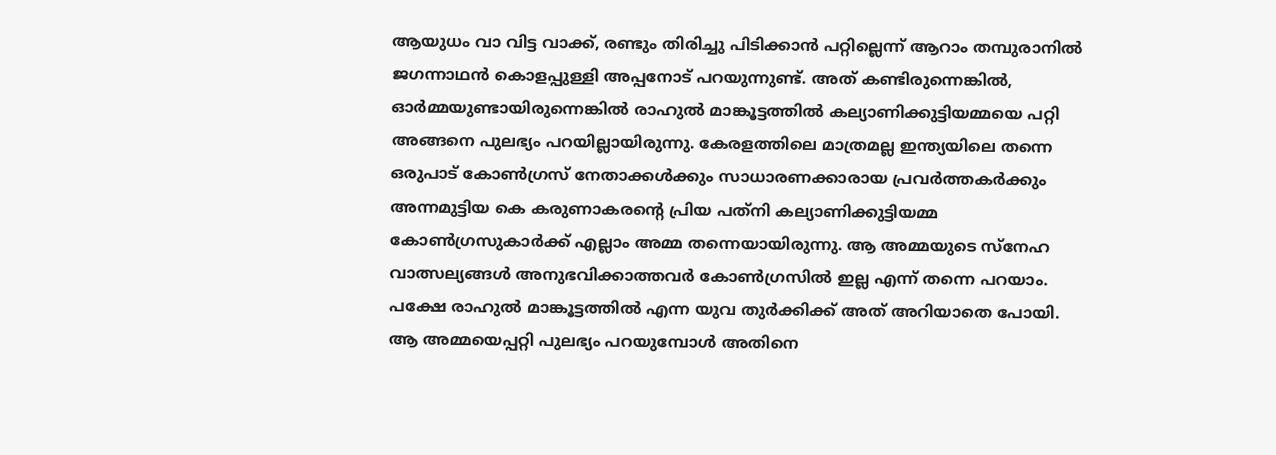ആയുധം വാ വിട്ട വാക്ക്, രണ്ടും തിരിച്ചു പിടിക്കാന്‍ പറ്റില്ലെന്ന് ആറാം തമ്പുരാനില്‍ ജഗന്നാഥന്‍ കൊളപ്പുള്ളി അപ്പനോട് പറയുന്നുണ്ട്. അത് കണ്ടിരുന്നെങ്കില്‍, ഓര്‍മ്മയുണ്ടായിരുന്നെങ്കില്‍ രാഹുല്‍ മാങ്കൂട്ടത്തില്‍ കല്യാണിക്കുട്ടിയമ്മയെ പറ്റി അങ്ങനെ പുലഭ്യം പറയില്ലായിരുന്നു. കേരളത്തിലെ മാത്രമല്ല ഇന്ത്യയിലെ തന്നെ ഒരുപാട് കോണ്‍ഗ്രസ് നേതാക്കള്‍ക്കും സാധാരണക്കാരായ പ്രവര്‍ത്തകര്‍ക്കും അന്നമുട്ടിയ കെ കരുണാകരന്റെ പ്രിയ പത്‌നി കല്യാണിക്കുട്ടിയമ്മ കോണ്‍ഗ്രസുകാര്‍ക്ക് എല്ലാം അമ്മ തന്നെയായിരുന്നു. ആ അമ്മയുടെ സ്‌നേഹ വാത്സല്യങ്ങള്‍ അനുഭവിക്കാത്തവര്‍ കോണ്‍ഗ്രസില്‍ ഇല്ല എന്ന് തന്നെ പറയാം. പക്ഷേ രാഹുല്‍ മാങ്കൂട്ടത്തില്‍ എന്ന യുവ തുര്‍ക്കിക്ക് അത് അറിയാതെ പോയി. ആ അമ്മയെപ്പറ്റി പുലഭ്യം പറയുമ്പോള്‍ അതിനെ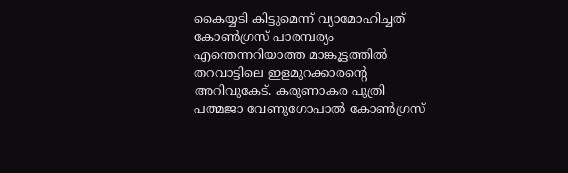കൈയ്യടി കിട്ടുമെന്ന് വ്യാമോഹിച്ചത് കോണ്‍ഗ്രസ് പാരമ്പര്യം എന്തെന്നറിയാത്ത മാങ്കൂട്ടത്തില്‍ തറവാട്ടിലെ ഇളമുറക്കാരന്റെ അറിവുകേട്. കരുണാകര പുത്രി പത്മജാ വേണുഗോപാല്‍ കോണ്‍ഗ്രസ്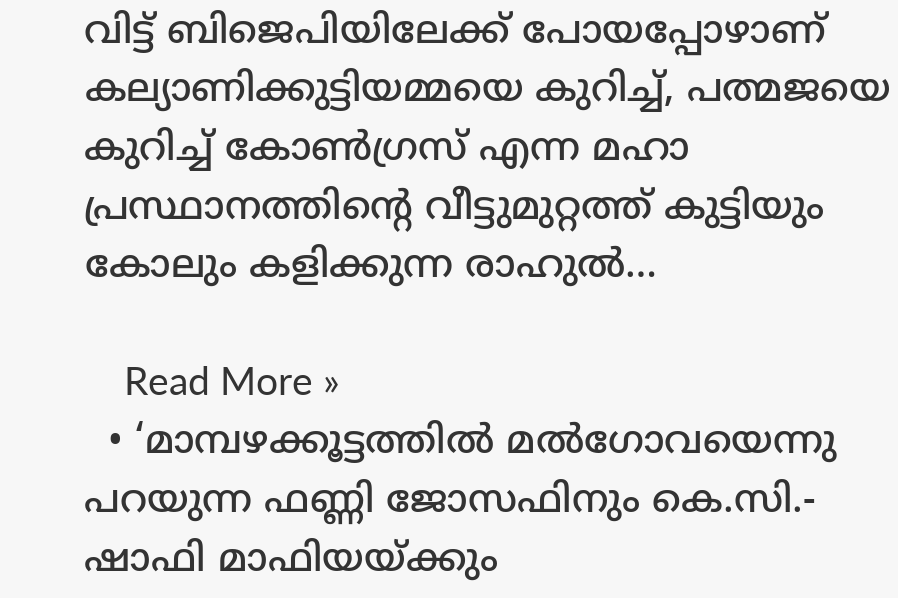വിട്ട് ബിജെപിയിലേക്ക് പോയപ്പോഴാണ് കല്യാണിക്കുട്ടിയമ്മയെ കുറിച്ച്, പത്മജയെ കുറിച്ച് കോണ്‍ഗ്രസ് എന്ന മഹാ പ്രസ്ഥാനത്തിന്റെ വീട്ടുമുറ്റത്ത് കുട്ടിയും കോലും കളിക്കുന്ന രാഹുല്‍…

    Read More »
  • ‘മാമ്പഴക്കൂട്ടത്തില്‍ മല്‍ഗോവയെന്നു പറയുന്ന ഫണ്ണി ജോസഫിനും കെ.സി.- ഷാഫി മാഫിയയ്ക്കും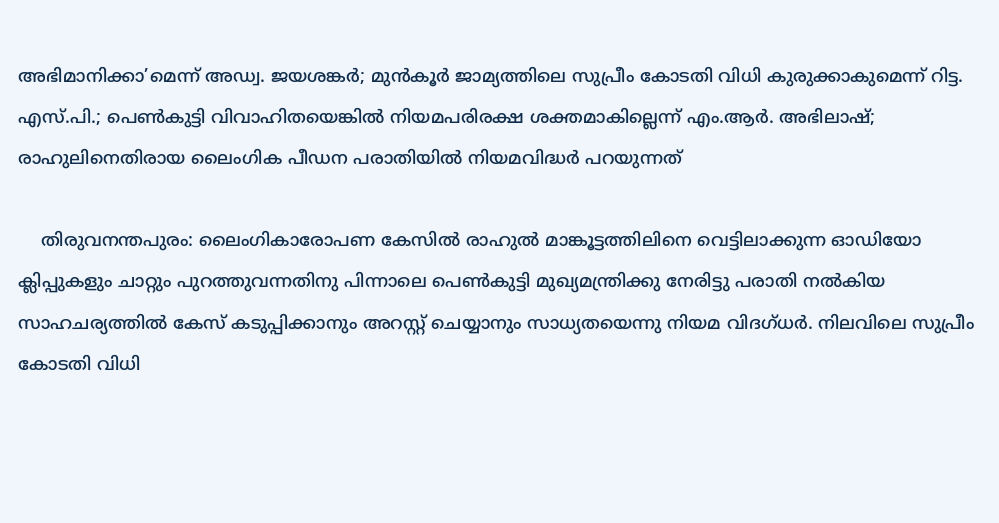അഭിമാനിക്കാ’മെന്ന് അഡ്വ. ജയശങ്കര്‍; മുന്‍കൂര്‍ ജാമ്യത്തിലെ സുപ്രീം കോടതി വിധി കുരുക്കാകുമെന്ന് റിട്ട. എസ്.പി.; പെണ്‍കുട്ടി വിവാഹിതയെങ്കില്‍ നിയമപരിരക്ഷ ശക്തമാകില്ലെന്ന് എം.ആര്‍. അഭിലാഷ്; രാഹുലിനെതിരായ ലൈംഗിക പീഡന പരാതിയില്‍ നിയമവിദ്ധര്‍ പറയുന്നത്

    തിരുവനന്തപുരം: ലൈംഗികാരോപണ കേസില്‍ രാഹുല്‍ മാങ്കൂട്ടത്തിലിനെ വെട്ടിലാക്കുന്ന ഓഡിയോ ക്ലിപ്പുകളും ചാറ്റും പുറത്തുവന്നതിനു പിന്നാലെ പെണ്‍കുട്ടി മുഖ്യമന്ത്രിക്കു നേരിട്ടു പരാതി നല്‍കിയ സാഹചര്യത്തില്‍ കേസ് കടുപ്പിക്കാനും അറസ്റ്റ് ചെയ്യാനും സാധ്യതയെന്നു നിയമ വിദഗ്ധര്‍. നിലവിലെ സുപ്രീം കോടതി വിധി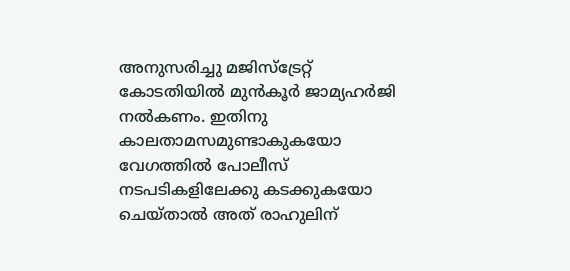അനുസരിച്ചു മജിസ്‌ട്രേറ്റ് കോടതിയില്‍ മുന്‍കൂര്‍ ജാമ്യഹര്‍ജി നല്‍കണം. ഇതിനു കാലതാമസമുണ്ടാകുകയോ വേഗത്തില്‍ പോലീസ് നടപടികളിലേക്കു കടക്കുകയോ ചെയ്താല്‍ അത് രാഹുലിന്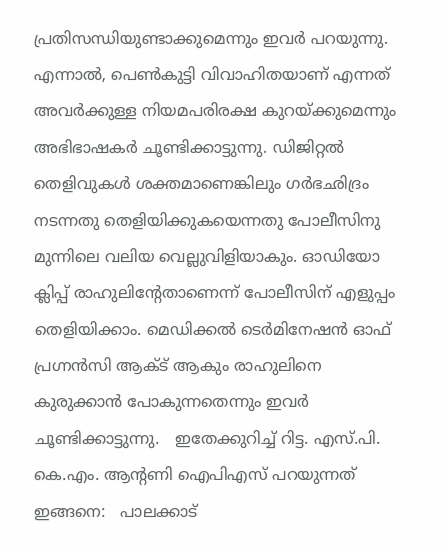പ്രതിസന്ധിയുണ്ടാക്കുമെന്നും ഇവര്‍ പറയുന്നു. എന്നാല്‍, പെണ്‍കുട്ടി വിവാഹിതയാണ് എന്നത് അവര്‍ക്കുള്ള നിയമപരിരക്ഷ കുറയ്ക്കുമെന്നും അഭിഭാഷകര്‍ ചൂണ്ടിക്കാട്ടുന്നു. ഡിജിറ്റല്‍ തെളിവുകള്‍ ശക്തമാണെങ്കിലും ഗര്‍ഭഛിദ്രം നടന്നതു തെളിയിക്കുകയെന്നതു പോലീസിനു മുന്നിലെ വലിയ വെല്ലുവിളിയാകും. ഓഡിയോ ക്ലിപ്പ് രാഹുലിന്റേതാണെന്ന് പോലീസിന് എളുപ്പം തെളിയിക്കാം. മെഡിക്കല്‍ ടെര്‍മിനേഷന്‍ ഓഫ് പ്രഗ്നന്‍സി ആക്ട് ആകും രാഹുലിനെ കുരുക്കാന്‍ പോകുന്നതെന്നും ഇവര്‍ ചൂണ്ടിക്കാട്ടുന്നു.   ഇതേക്കുറിച്ച് റിട്ട. എസ്.പി. കെ.എം. ആന്റണി ഐപിഎസ് പറയുന്നത് ഇങ്ങനെ:   പാലക്കാട്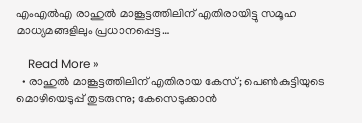എംഎല്‍എ രാഹുല്‍ മാങ്കൂട്ടത്തിലിന് എതിരായിട്ടു സമൂഹ മാധ്യമങ്ങളിലും പ്രധാനപ്പെട്ട…

    Read More »
  • രാഹുല്‍ മാങ്കൂട്ടത്തിലിന് എതിരായ കേസ്; പെണ്‍കുട്ടിയുടെ മൊഴിയെടുപ്പ് തുടരുന്നു; കേസെടുക്കാന്‍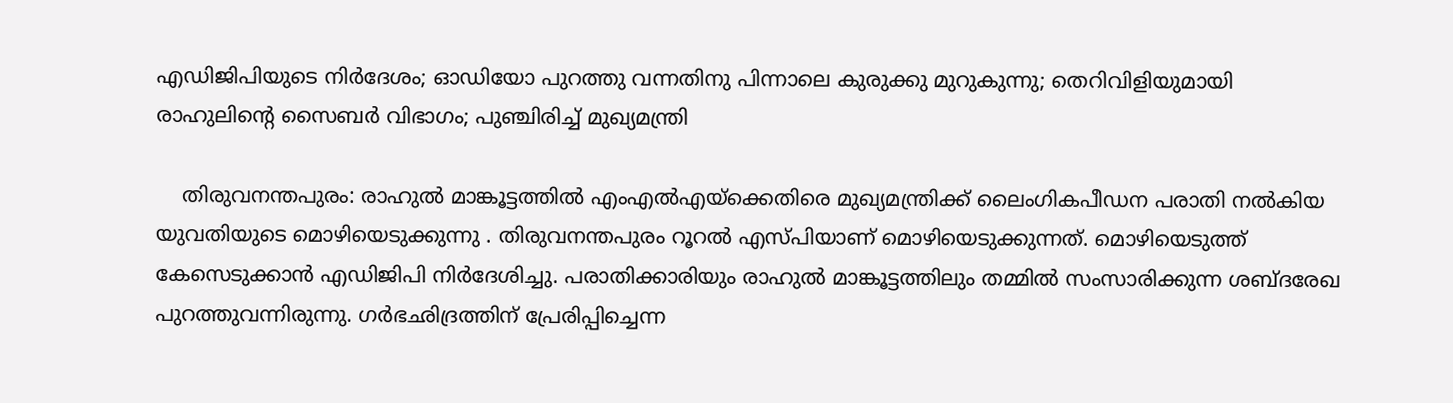എഡിജിപിയുടെ നിര്‍ദേശം; ഓഡിയോ പുറത്തു വന്നതിനു പിന്നാലെ കുരുക്കു മുറുകുന്നു; തെറിവിളിയുമായി രാഹുലിന്റെ സൈബര്‍ വിഭാഗം; പുഞ്ചിരിച്ച് മുഖ്യമന്ത്രി

    തിരുവനന്തപുരം: രാഹുല്‍ മാങ്കൂട്ടത്തില്‍ എംഎല്‍എയ്‌ക്കെതിരെ മുഖ്യമന്ത്രിക്ക് ലൈംഗികപീഡന പരാതി നല്‍കിയ യുവതിയുടെ മൊഴിയെടുക്കുന്നു . തിരുവനന്തപുരം റൂറല്‍ എസ്പിയാണ് മൊഴിയെടുക്കുന്നത്. മൊഴിയെടുത്ത് കേസെടുക്കാന്‍ എഡിജിപി നിര്‍ദേശിച്ചു. പരാതിക്കാരിയും രാഹുല്‍ മാങ്കൂട്ടത്തിലും തമ്മില്‍ സംസാരിക്കുന്ന ശബ്ദരേഖ പുറത്തുവന്നിരുന്നു. ഗര്‍ഭഛിദ്രത്തിന് പ്രേരിപ്പിച്ചെന്ന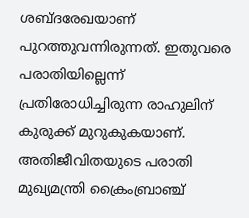ശബ്ദരേഖയാണ് പുറത്തുവന്നിരുന്നത്. ഇതുവരെ പരാതിയില്ലെന്ന് പ്രതിരോധിച്ചിരുന്ന രാഹുലിന് കുരുക്ക് മുറുകുകയാണ്. അതിജീവിതയുടെ പരാതി മുഖ്യമന്ത്രി ക്രൈംബ്രാഞ്ച്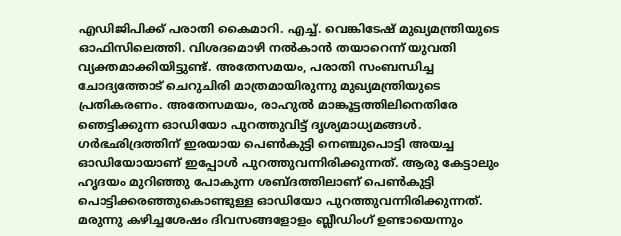എഡിജിപിക്ക് പരാതി കൈമാറി. എച്ച്. വെങ്കിടേഷ് മുഖ്യമന്ത്രിയുടെ ഓഫിസിലെത്തി. വിശദമൊഴി നല്‍കാന്‍ തയാറെന്ന് യുവതി വ്യക്തമാക്കിയിട്ടുണ്ട്. അതേസമയം, പരാതി സംബന്ധിച്ച ചോദ്യത്തോട് ചെറുചിരി മാത്രമായിരുന്നു മുഖ്യമന്ത്രിയുടെ പ്രതികരണം. അതേസമയം, രാഹുല്‍ മാങ്കൂട്ടത്തിലിനെതിരേ ഞെട്ടിക്കുന്ന ഓഡിയോ പുറത്തുവിട്ട് ദൃശ്യമാധ്യമങ്ങള്‍. ഗര്‍ഭഛിദ്രത്തിന് ഇരയായ പെണ്‍കുട്ടി നെഞ്ചുപൊട്ടി അയച്ച ഓഡിയോയാണ് ഇപ്പോള്‍ പുറത്തുവന്നിരിക്കുന്നത്. ആരു കേട്ടാലും ഹൃദയം മുറിഞ്ഞു പോകുന്ന ശബ്ദത്തിലാണ് പെണ്‍കുട്ടി പൊട്ടിക്കരഞ്ഞുകൊണ്ടുള്ള ഓഡിയോ പുറത്തുവന്നിരിക്കുന്നത്. മരുന്നു കഴിച്ചശേഷം ദിവസങ്ങളോളം ബ്ലീഡിംഗ് ഉണ്ടായെന്നും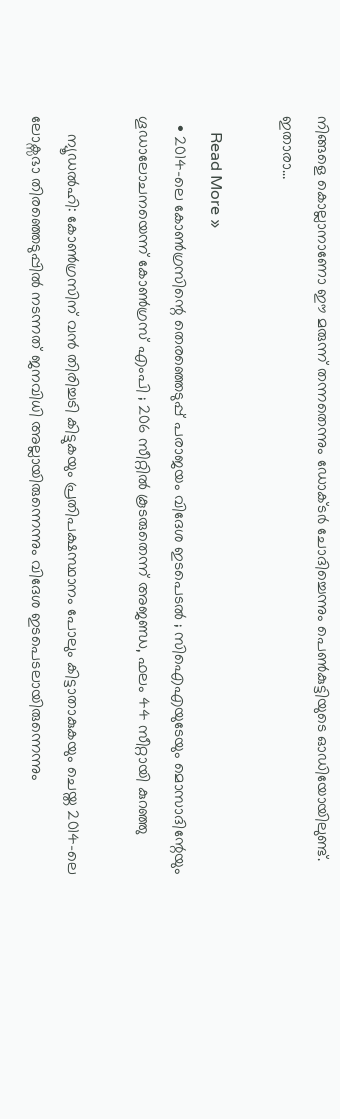നിങ്ങളെ കൊല്ലാനാണോ ഈ മരുന്ന് തന്നതെന്നും ഡോക്ടര്‍ ചോദിച്ചെന്നും പെണ്‍കുട്ടിയുടെ ഓഡിയോയിലുണ്ട്. ഇതാരാ…

    Read More »
  • 2014-ലെ കോണ്‍ഗ്രസിന്റെ തെരഞ്ഞെടുപ്പ് പരാജയം വിദേശ ഇടപെടല്‍ ; സിഐഎയുടേയും മൊസാദിന്റേയും ഗൂഡാലോചനയെന്ന് കോണ്‍ഗ്രസ് എംപി ; 206 സീറ്റില്‍ കൂടരുതെന്ന് അജണ്ഡ, ഫലം 44 സീറ്റായി കുറഞ്ഞു

    ന്യൂഡല്‍ഹി: കോണ്‍ഗ്രസിന് വന്‍ തിരിച്ചടി കിട്ടുകയും പ്രതിപക്ഷസ്ഥാനം പോലും കിട്ടാതാകുകയും ചെയ്ത 2014-ലെ ലോക്സഭാ തിരഞ്ഞെടുപ്പില്‍ നടന്നത് ജനവിധി അല്ലായിരുന്നെന്നും വിദേശ ഇടപെടലായിരുന്നെന്നും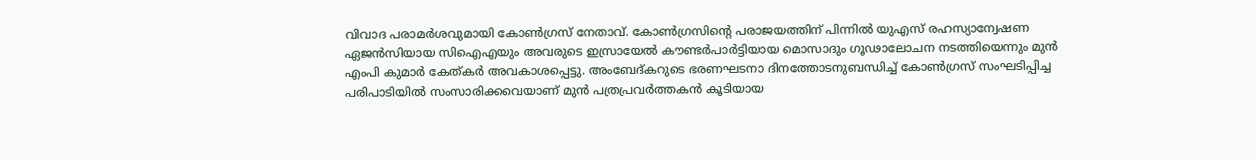വിവാദ പരാമര്‍ശവുമായി കോണ്‍ഗ്രസ് നേതാവ്. കോണ്‍ഗ്രസിന്റെ പരാജയത്തിന് പിന്നില്‍ യുഎസ് രഹസ്യാന്വേഷണ ഏജന്‍സിയായ സിഐഎയും അവരുടെ ഇസ്രായേല്‍ കൗണ്ടര്‍പാര്‍ട്ടിയായ മൊസാദും ഗൂഢാലോചന നടത്തിയെന്നും മുന്‍ എംപി കുമാര്‍ കേത്കര്‍ അവകാശപ്പെട്ടു. അംബേദ്കറുടെ ഭരണഘടനാ ദിനത്തോടനുബന്ധിച്ച് കോണ്‍ഗ്രസ് സംഘടിപ്പിച്ച പരിപാടിയില്‍ സംസാരിക്കവെയാണ് മുന്‍ പത്രപ്രവര്‍ത്തകന്‍ കൂടിയായ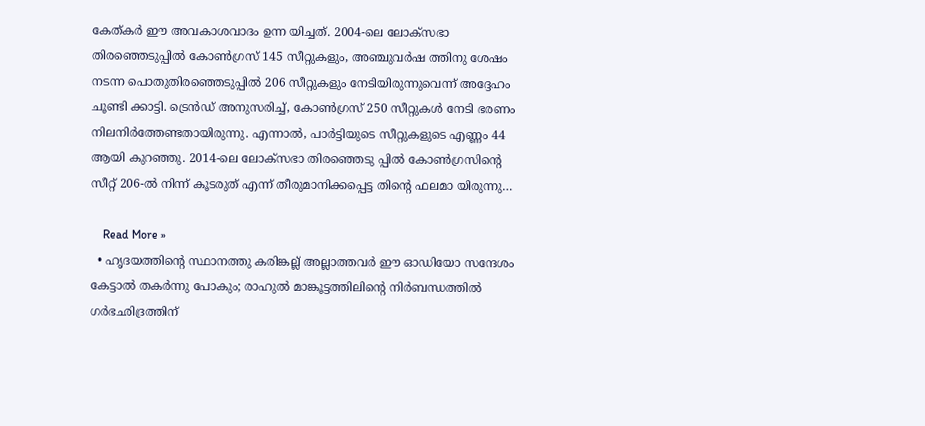കേത്കര്‍ ഈ അവകാശവാദം ഉന്ന യിച്ചത്. 2004-ലെ ലോക്സഭാ തിരഞ്ഞെടുപ്പില്‍ കോണ്‍ഗ്രസ് 145 സീറ്റുകളും, അഞ്ചുവര്‍ഷ ത്തിനു ശേഷം നടന്ന പൊതുതിരഞ്ഞെടുപ്പില്‍ 206 സീറ്റുകളും നേടിയിരുന്നുവെന്ന് അദ്ദേഹം ചൂണ്ടി ക്കാട്ടി. ട്രെന്‍ഡ് അനുസരിച്ച്, കോണ്‍ഗ്രസ് 250 സീറ്റുകള്‍ നേടി ഭരണം നിലനിര്‍ത്തേണ്ടതായിരുന്നു. എന്നാല്‍, പാര്‍ട്ടിയുടെ സീറ്റുകളുടെ എണ്ണം 44 ആയി കുറഞ്ഞു. 2014-ലെ ലോക്സഭാ തിരഞ്ഞെടു പ്പില്‍ കോണ്‍ഗ്രസിന്റെ സീറ്റ് 206-ല്‍ നിന്ന് കൂടരുത് എന്ന് തീരുമാനിക്കപ്പെട്ട തിന്റെ ഫലമാ യിരുന്നു…

    Read More »
  • ഹൃദയത്തിന്റെ സ്ഥാനത്തു കരിങ്കല്ല് അല്ലാത്തവര്‍ ഈ ഓഡിയോ സന്ദേശം കേട്ടാല്‍ തകര്‍ന്നു പോകും; രാഹുല്‍ മാങ്കൂട്ടത്തിലിന്റെ നിര്‍ബന്ധത്തില്‍ ഗര്‍ഭഛിദ്രത്തിന്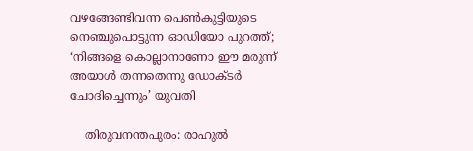വഴങ്ങേണ്ടിവന്ന പെണ്‍കുട്ടിയുടെ നെഞ്ചുപൊട്ടുന്ന ഓഡിയോ പുറത്ത്; ‘നിങ്ങളെ കൊല്ലാനാണോ ഈ മരുന്ന് അയാള്‍ തന്നതെന്നു ഡോക്ടര്‍ ചോദിച്ചെന്നും’ യുവതി

    തിരുവനന്തപുരം: രാഹുല്‍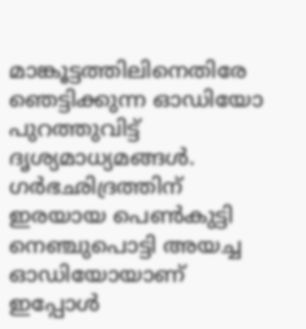മാങ്കൂട്ടത്തിലിനെതിരേ ഞെട്ടിക്കുന്ന ഓഡിയോ പുറത്തുവിട്ട് ദൃശ്യമാധ്യമങ്ങള്‍. ഗര്‍ഭഛിദ്രത്തിന് ഇരയായ പെണ്‍കുട്ടി നെഞ്ചുപൊട്ടി അയച്ച ഓഡിയോയാണ് ഇപ്പോള്‍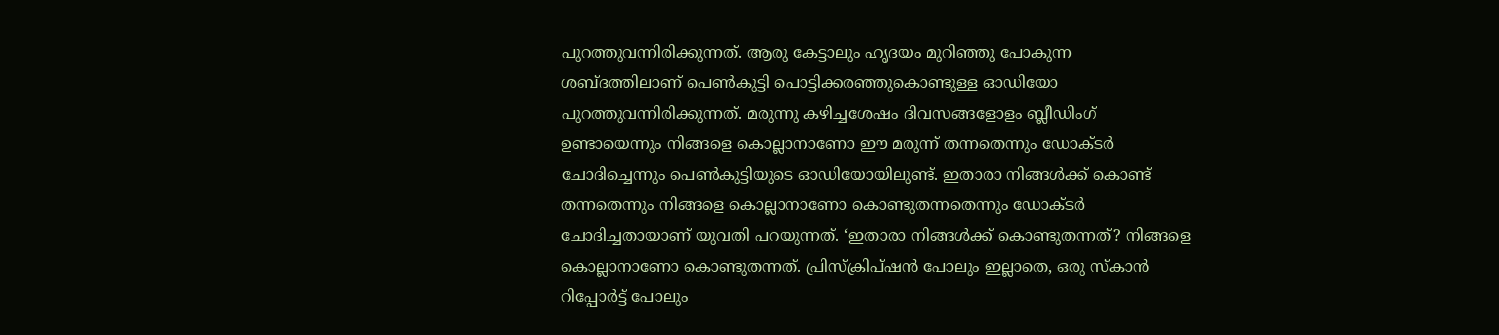പുറത്തുവന്നിരിക്കുന്നത്. ആരു കേട്ടാലും ഹൃദയം മുറിഞ്ഞു പോകുന്ന ശബ്ദത്തിലാണ് പെണ്‍കുട്ടി പൊട്ടിക്കരഞ്ഞുകൊണ്ടുള്ള ഓഡിയോ പുറത്തുവന്നിരിക്കുന്നത്. മരുന്നു കഴിച്ചശേഷം ദിവസങ്ങളോളം ബ്ലീഡിംഗ് ഉണ്ടായെന്നും നിങ്ങളെ കൊല്ലാനാണോ ഈ മരുന്ന് തന്നതെന്നും ഡോക്ടര്‍ ചോദിച്ചെന്നും പെണ്‍കുട്ടിയുടെ ഓഡിയോയിലുണ്ട്. ഇതാരാ നിങ്ങള്‍ക്ക് കൊണ്ട് തന്നതെന്നും നിങ്ങളെ കൊല്ലാനാണോ കൊണ്ടുതന്നതെന്നും ഡോക്ടര്‍ ചോദിച്ചതായാണ് യുവതി പറയുന്നത്. ‘ഇതാരാ നിങ്ങള്‍ക്ക് കൊണ്ടുതന്നത്? നിങ്ങളെ കൊല്ലാനാണോ കൊണ്ടുതന്നത്. പ്രിസ്‌ക്രിപ്ഷന്‍ പോലും ഇല്ലാതെ, ഒരു സ്‌കാന്‍ റിപ്പോര്‍ട്ട് പോലും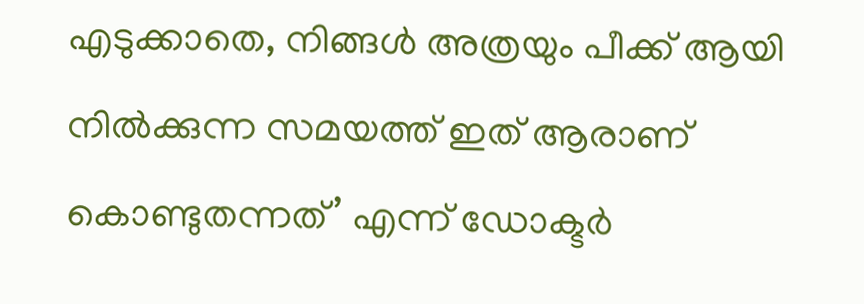എടുക്കാതെ, നിങ്ങള്‍ അത്രയും പീക്ക് ആയി നില്‍ക്കുന്ന സമയത്ത് ഇത് ആരാണ് കൊണ്ടുതന്നത്’ എന്ന് ഡോക്ടര്‍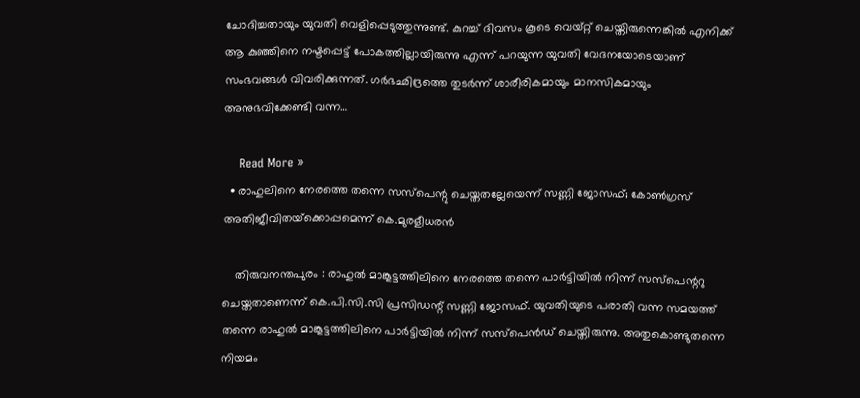ചോദിച്ചതായും യുവതി വെളിപ്പെടുത്തുന്നുണ്ട്. കുറച്ച് ദിവസം കൂടെ വെയ്റ്റ് ചെയ്തിരുന്നെങ്കില്‍ എനിക്ക് ആ കുഞ്ഞിനെ നഷ്ടപ്പെട്ട് പോകത്തില്ലായിരുന്നു എന്ന് പറയുന്ന യുവതി വേദനയോടെയാണ് സംഭവങ്ങള്‍ വിവരിക്കുന്നത്. ഗര്‍ഭഛിദ്രത്തെ തുടര്‍ന്ന് ശാരീരികമായും മാനസികമായും അനുഭവിക്കേണ്ടി വന്ന…

    Read More »
  • രാഹുലിനെ നേരത്തെ തന്നെ സസ്‌പെന്റു ചെയ്തതല്ലേയെന്ന് സണ്ണി ജോസഫ്; കോണ്‍ഗ്രസ് അതിജീവിതയ്‌ക്കൊപ്പമെന്ന് കെ.മുരളീധരന്‍

    തിരുവനന്തപുരം : രാഹുല്‍ മാങ്കൂട്ടത്തിലിനെ നേരത്തെ തന്നെ പാര്‍ട്ടിയില്‍ നിന്ന് സസ്‌പെന്ററു ചെയ്തതാണെന്ന് കെ.പി.സി.സി പ്രസിഡന്റ് സണ്ണി ജോസഫ്. യുവതിയുടെ പരാതി വന്ന സമയത്ത് തന്നെ രാഹുല്‍ മാങ്കൂട്ടത്തിലിനെ പാര്‍ട്ടിയില്‍ നിന്ന് സസ്പെന്‍ഡ് ചെയ്തിരുന്നു. അതുകൊണ്ടുതന്നെ നിയമം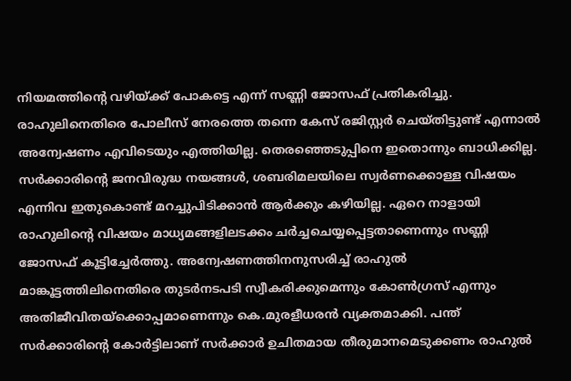നിയമത്തിന്റെ വഴിയ്ക്ക് പോകട്ടെ എന്ന് സണ്ണി ജോസഫ് പ്രതികരിച്ചു. രാഹുലിനെതിരെ പോലീസ് നേരത്തെ തന്നെ കേസ് രജിസ്റ്റര്‍ ചെയ്തിട്ടുണ്ട് എന്നാല്‍ അന്വേഷണം എവിടെയും എത്തിയില്ല. തെരഞ്ഞെടുപ്പിനെ ഇതൊന്നും ബാധിക്കില്ല. സര്‍ക്കാരിന്റെ ജനവിരുദ്ധ നയങ്ങള്‍, ശബരിമലയിലെ സ്വര്‍ണക്കൊള്ള വിഷയം എന്നിവ ഇതുകൊണ്ട് മറച്ചുപിടിക്കാന്‍ ആര്‍ക്കും കഴിയില്ല. ഏറെ നാളായി രാഹുലിന്റെ വിഷയം മാധ്യമങ്ങളിലടക്കം ചര്‍ച്ചചെയ്യപ്പെട്ടതാണെന്നും സണ്ണി ജോസഫ് കൂട്ടിച്ചേര്‍ത്തു. അന്വേഷണത്തിനനുസരിച്ച് രാഹുല്‍ മാങ്കൂട്ടത്തിലിനെതിരെ തുടര്‍നടപടി സ്വീകരിക്കുമെന്നും കോണ്‍ഗ്രസ് എന്നും അതിജീവിതയ്ക്കൊപ്പമാണെന്നും കെ.മുരളീധരന്‍ വ്യക്തമാക്കി. പന്ത് സര്‍ക്കാരിന്റെ കോര്‍ട്ടിലാണ് സര്‍ക്കാര്‍ ഉചിതമായ തീരുമാനമെടുക്കണം രാഹുല്‍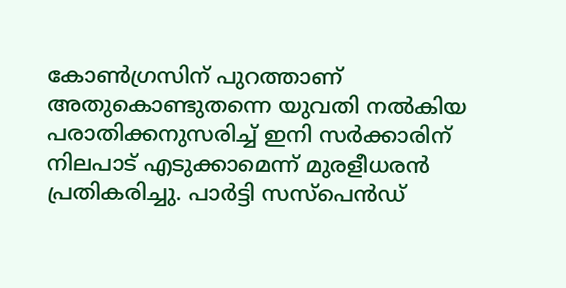കോണ്‍ഗ്രസിന് പുറത്താണ് അതുകൊണ്ടുതന്നെ യുവതി നല്‍കിയ പരാതിക്കനുസരിച്ച് ഇനി സര്‍ക്കാരിന് നിലപാട് എടുക്കാമെന്ന് മുരളീധരന്‍ പ്രതികരിച്ചു. പാര്‍ട്ടി സസ്പെന്‍ഡ്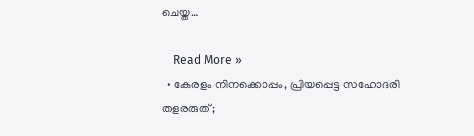ചെയ്ത…

    Read More »
  • കേരളം നിനക്കൊപ്പം, പ്രിയപ്പെട്ട സഹോദരി തളരരുത്;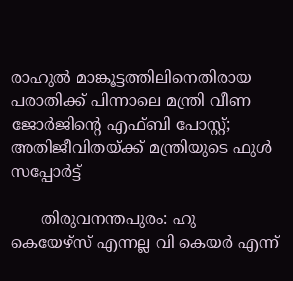രാഹുല്‍ മാങ്കൂട്ടത്തിലിനെതിരായ പരാതിക്ക് പിന്നാലെ മന്ത്രി വീണ ജോര്‍ജിന്റെ എഫ്ബി പോസ്റ്റ്; അതിജീവിതയ്ക്ക് മന്ത്രിയുടെ ഫുള്‍ സപ്പോര്‍ട്ട്

      തിരുവനന്തപുരം: ഹു കെയേഴ്‌സ് എന്നല്ല വി കെയര്‍ എന്ന്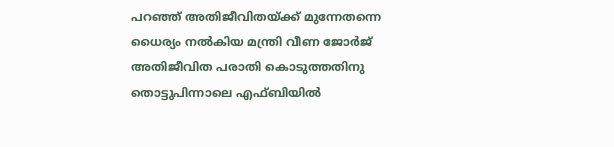പറഞ്ഞ് അതിജീവിതയ്ക്ക് മുന്നേതന്നെ ധൈര്യം നല്‍കിയ മന്ത്രി വീണ ജോര്‍ജ് അതിജീവിത പരാതി കൊടുത്തതിനു തൊട്ടുപിന്നാലെ എഫ്ബിയില്‍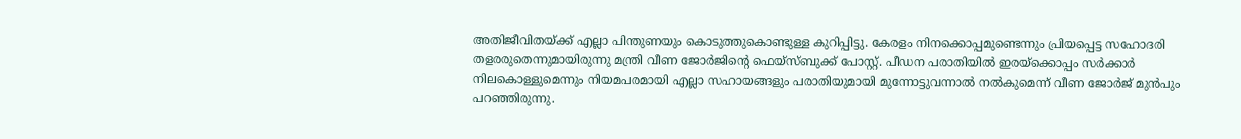അതിജീവിതയ്ക്ക് എല്ലാ പിന്തുണയും കൊടുത്തുകൊണ്ടുള്ള കുറിപ്പിട്ടു. കേരളം നിനക്കൊപ്പമുണ്ടെന്നും പ്രിയപ്പെട്ട സഹോദരി തളരരുതെന്നുമായിരുന്നു മന്ത്രി വീണ ജോര്‍ജിന്റെ ഫെയ്‌സ്ബുക്ക് പോസ്റ്റ്. പീഡന പരാതിയില്‍ ഇരയ്‌ക്കൊപ്പം സര്‍ക്കാര്‍ നിലകൊള്ളുമെന്നും നിയമപരമായി എല്ലാ സഹായങ്ങളും പരാതിയുമായി മുന്നോട്ടുവന്നാല്‍ നല്‍കുമെന്ന് വീണ ജോര്‍ജ് മുന്‍പും പറഞ്ഞിരുന്നു.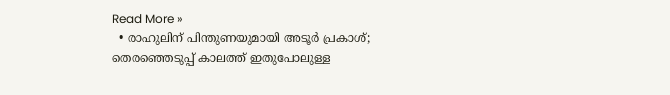Read More »
  • രാഹുലിന് പിന്തുണയുമായി അടൂര്‍ പ്രകാശ്; തെരഞ്ഞെടുപ്പ് കാലത്ത് ഇതുപോലുള്ള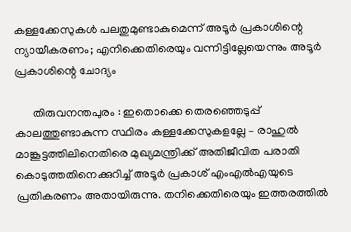കള്ളക്കേസുകള്‍ പലതുമുണ്ടാകുമെന്ന് അടൂര്‍ പ്രകാശിന്റെ ന്യായീകരണം; എനിക്കെതിരെയും വന്നിട്ടില്ലേയെന്നും അടൂര്‍ പ്രകാശിന്റെ ചോദ്യം

      തിരുവനന്തപുരം : ഇതൊക്കെ തെരഞ്ഞെടുപ്പ് കാലത്തുണ്ടാകുന്ന സ്ഥിരം കള്ളക്കേസുകളല്ലേ – രാഹുല്‍ മാങ്കൂട്ടത്തിലിനെതിരെ മുഖ്യമന്ത്രിക്ക് അതിജീവിത പരാതി കൊടുത്തതിനെക്കുറിച്ച് അടൂര്‍ പ്രകാശ് എംഎല്‍എയുടെ പ്രതികരണം അതായിരുന്നു. തനിക്കെതിരെയും ഇത്തരത്തില്‍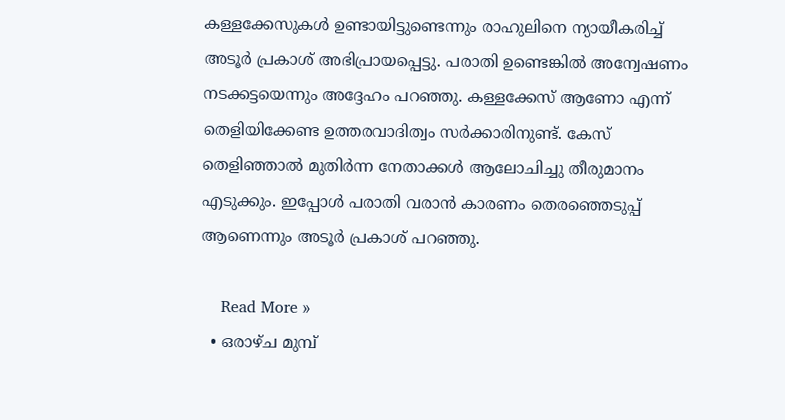കള്ളക്കേസുകള്‍ ഉണ്ടായിട്ടുണ്ടെന്നും രാഹുലിനെ ന്യായീകരിച്ച് അടൂര്‍ പ്രകാശ് അഭിപ്രായപ്പെട്ടു. പരാതി ഉണ്ടെങ്കില്‍ അന്വേഷണം നടക്കട്ടയെന്നും അദ്ദേഹം പറഞ്ഞു. കള്ളക്കേസ് ആണോ എന്ന് തെളിയിക്കേണ്ട ഉത്തരവാദിത്വം സര്‍ക്കാരിനുണ്ട്. കേസ് തെളിഞ്ഞാല്‍ മുതിര്‍ന്ന നേതാക്കള്‍ ആലോചിച്ചു തീരുമാനം എടുക്കും. ഇപ്പോള്‍ പരാതി വരാന്‍ കാരണം തെരഞ്ഞെടുപ്പ് ആണെന്നും അടൂര്‍ പ്രകാശ് പറഞ്ഞു.

    Read More »
  • ഒരാഴ്ച മുമ്പ്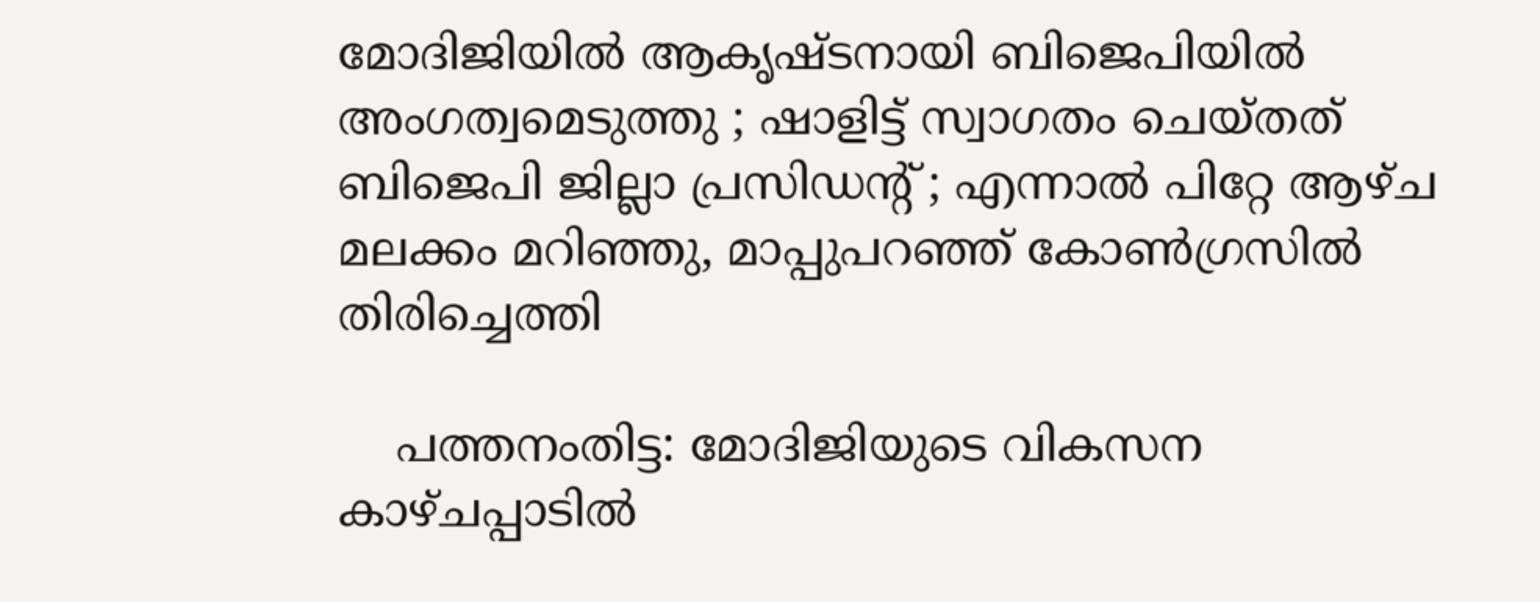മോദിജിയില്‍ ആകൃഷ്ടനായി ബിജെപിയില്‍ അംഗത്വമെടുത്തു ; ഷാളിട്ട് സ്വാഗതം ചെയ്തത് ബിജെപി ജില്ലാ പ്രസിഡന്റ് ; എന്നാല്‍ പിറ്റേ ആഴ്ച മലക്കം മറിഞ്ഞു, മാപ്പുപറഞ്ഞ് കോണ്‍ഗ്രസില്‍ തിരിച്ചെത്തി

    പത്തനംതിട്ട: മോദിജിയുടെ വികസന കാഴ്ചപ്പാടില്‍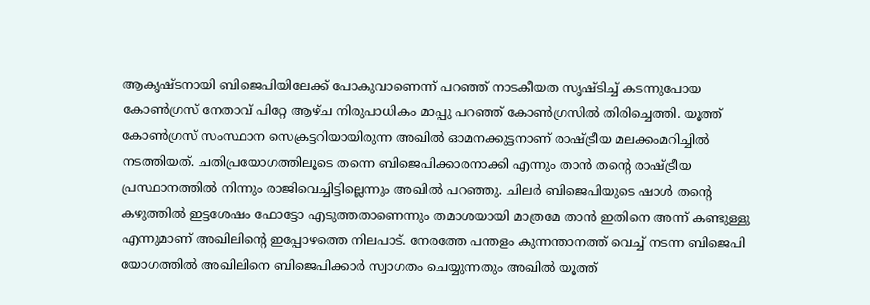ആകൃഷ്ടനായി ബിജെപിയിലേക്ക് പോകുവാണെന്ന് പറഞ്ഞ് നാടകീയത സൃഷ്ടിച്ച് കടന്നുപോയ കോണ്‍ഗ്രസ് നേതാവ് പിറ്റേ ആഴ്ച നിരുപാധികം മാപ്പു പറഞ്ഞ് കോണ്‍ഗ്രസില്‍ തിരിച്ചെത്തി. യൂത്ത് കോണ്‍ഗ്രസ് സംസ്ഥാന സെക്രട്ടറിയായിരുന്ന അഖില്‍ ഓമനക്കുട്ടനാണ് രാഷ്ട്രീയ മലക്കംമറിച്ചില്‍ നടത്തിയത്. ചതിപ്രയോഗത്തിലൂടെ തന്നെ ബിജെപിക്കാരനാക്കി എന്നും താന്‍ തന്റെ രാഷ്ട്രീയ പ്രസ്ഥാനത്തില്‍ നിന്നും രാജിവെച്ചിട്ടില്ലെന്നും അഖില്‍ പറഞ്ഞു. ചിലര്‍ ബിജെപിയുടെ ഷാള്‍ തന്റെ കഴുത്തില്‍ ഇട്ടശേഷം ഫോട്ടോ എടുത്തതാണെന്നും തമാശയായി മാത്രമേ താന്‍ ഇതിനെ അന്ന് കണ്ടുള്ളു എന്നുമാണ് അഖിലിന്റെ ഇപ്പോഴത്തെ നിലപാട്. നേരത്തേ പന്തളം കുന്നന്താനത്ത് വെച്ച് നടന്ന ബിജെപി യോഗത്തില്‍ അഖിലിനെ ബിജെപിക്കാര്‍ സ്വാഗതം ചെയ്യുന്നതും അഖില്‍ യൂത്ത്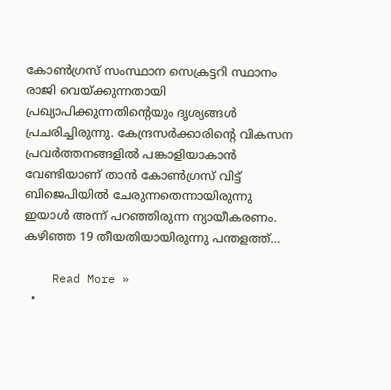കോണ്‍ഗ്രസ് സംസ്ഥാന സെക്രട്ടറി സ്ഥാനം രാജി വെയ്ക്കുന്നതായി പ്രഖ്യാപിക്കുന്നതിന്റെയും ദൃശ്യങ്ങള്‍ പ്രചരിച്ചിരുന്നു. കേന്ദ്രസര്‍ക്കാരിന്റെ വികസന പ്രവര്‍ത്തനങ്ങളില്‍ പങ്കാളിയാകാന്‍ വേണ്ടിയാണ് താന്‍ കോണ്‍ഗ്രസ് വിട്ട് ബിജെപിയില്‍ ചേരുന്നതെന്നായിരുന്നു ഇയാള്‍ അന്ന് പറഞ്ഞിരുന്ന ന്യായീകരണം. കഴിഞ്ഞ 19 തീയതിയായിരുന്നു പന്തളത്ത്…

    Read More »
  •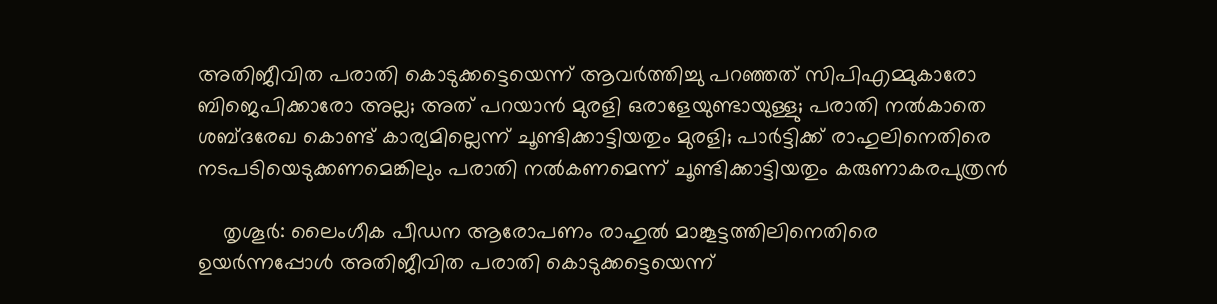അതിജീവിത പരാതി കൊടുക്കട്ടെയെന്ന് ആവര്‍ത്തിച്ചു പറഞ്ഞത് സിപിഎമ്മുകാരോ ബിജെപിക്കാരോ അല്ല; അത് പറയാന്‍ മുരളി ഒരാളേയുണ്ടായുള്ളു; പരാതി നല്‍കാതെ ശബ്ദരേഖ കൊണ്ട് കാര്യമില്ലെന്ന് ചൂണ്ടിക്കാട്ടിയതും മുരളി; പാര്‍ട്ടിക്ക് രാഹുലിനെതിരെ നടപടിയെടുക്കണമെങ്കിലും പരാതി നല്‍കണമെന്ന് ചൂണ്ടിക്കാട്ടിയതും കരുണാകരപുത്രന്‍

    തൃശൂര്‍: ലൈംഗീക പീഡന ആരോപണം രാഹുല്‍ മാങ്കൂട്ടത്തിലിനെതിരെ ഉയര്‍ന്നപ്പോള്‍ അതിജീവിത പരാതി കൊടുക്കട്ടെയെന്ന്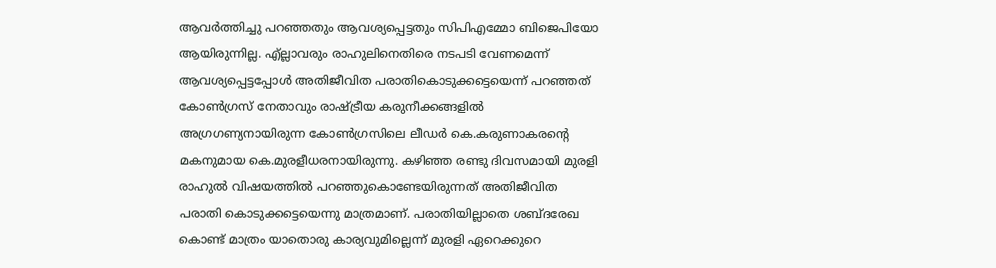ആവര്‍ത്തിച്ചു പറഞ്ഞതും ആവശ്യപ്പെട്ടതും സിപിഎമ്മോ ബിജെപിയോ ആയിരുന്നില്ല. എ്ല്ലാവരും രാഹുലിനെതിരെ നടപടി വേണമെന്ന് ആവശ്യപ്പെട്ടപ്പോള്‍ അതിജീവിത പരാതികൊടുക്കട്ടെയെന്ന് പറഞ്ഞത് കോണ്‍ഗ്രസ് നേതാവും രാഷ്ട്രീയ കരുനീക്കങ്ങളില്‍ അഗ്രഗണ്യനായിരുന്ന കോണ്‍ഗ്രസിലെ ലീഡര്‍ കെ.കരുണാകരന്റെ മകനുമായ കെ.മുരളീധരനായിരുന്നു. കഴിഞ്ഞ രണ്ടു ദിവസമായി മുരളി രാഹുല്‍ വിഷയത്തില്‍ പറഞ്ഞുകൊണ്ടേയിരുന്നത് അതിജീവിത പരാതി കൊടുക്കട്ടെയെന്നു മാത്രമാണ്. പരാതിയില്ലാതെ ശബ്ദരേഖ കൊണ്ട് മാത്രം യാതൊരു കാര്യവുമില്ലെന്ന് മുരളി ഏറെക്കുറെ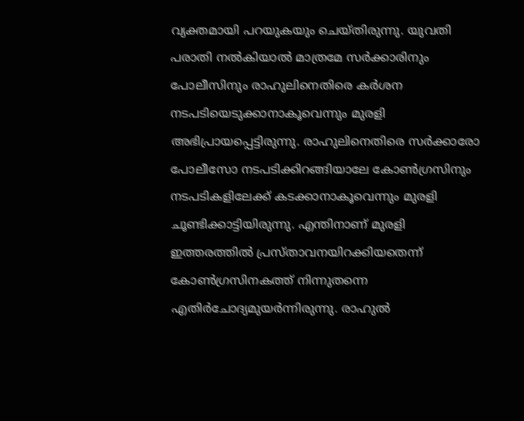വ്യക്തമായി പറയുകയും ചെയ്തിരുന്നു. യുവതി പരാതി നല്‍കിയാല്‍ മാത്രമേ സര്‍ക്കാരിനും പോലീസിനും രാഹുലിനെതിരെ കര്‍ശന നടപടിയെടുക്കാനാകൂവെന്നും മുരളി അഭിപ്രായപ്പെട്ടിരുന്നു. രാഹുലിനെതിരെ സര്‍ക്കാരോ പോലീസോ നടപടിക്കിറങ്ങിയാലേ കോണ്‍ഗ്രസിനും നടപടികളിലേക്ക് കടക്കാനാകൂവെന്നും മുരളി ചൂണ്ടിക്കാട്ടിയിരുന്നു. എന്തിനാണ് മുരളി ഇത്തരത്തില്‍ പ്രസ്താവനയിറക്കിയതെന്ന് കോണ്‍ഗ്രസിനകത്ത് നിന്നുതന്നെ എതിര്‍ചോദ്യമുയര്‍ന്നിരുന്നു. രാഹുല്‍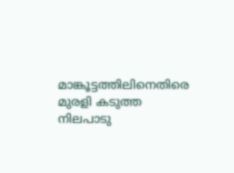മാങ്കൂട്ടത്തിലിനെതിരെ മുരളി കടുത്ത നിലപാടു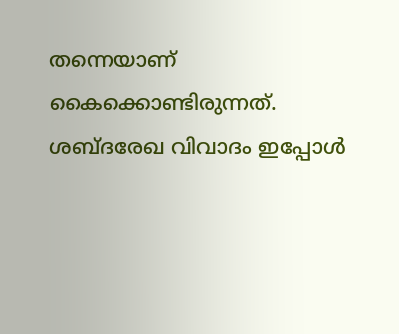തന്നെയാണ് കൈക്കൊണ്ടിരുന്നത്. ശബ്ദരേഖ വിവാദം ഇപ്പോള്‍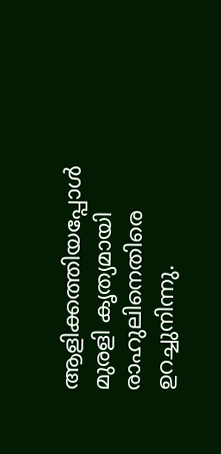ആളിക്കത്തിയപ്പോള്‍ മുരളി കൃത്യമായി രാഹുലിനെതിരെ ഉറച്ചുനിന്നു.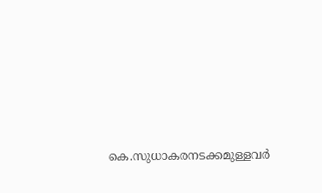കെ.സുധാകരനടക്കമുള്ളവര്‍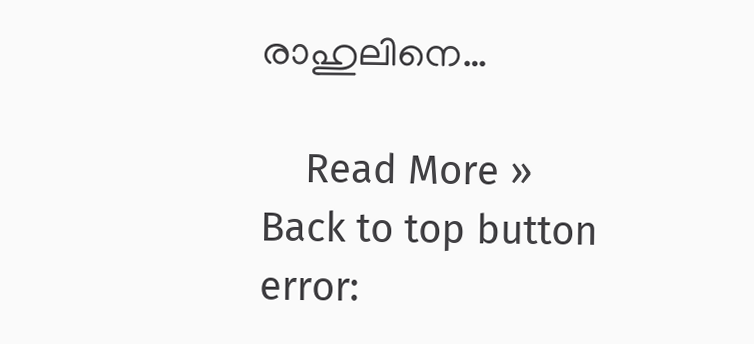രാഹുലിനെ…

    Read More »
Back to top button
error: